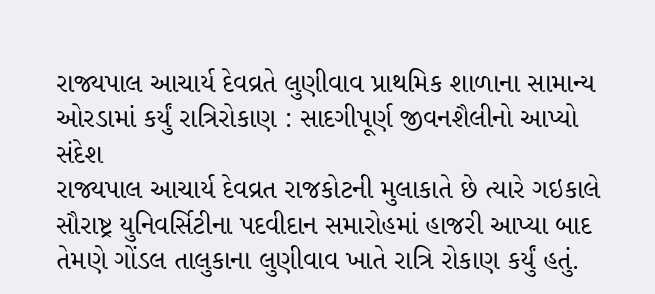રાજ્યપાલ આચાર્ય દેવવ્રતે લુણીવાવ પ્રાથમિક શાળાના સામાન્ય ઓરડામાં કર્યું રાત્રિરોકાણ : સાદગીપૂર્ણ જીવનશૈલીનો આપ્યો સંદેશ
રાજ્યપાલ આચાર્ય દેવવ્રત રાજકોટની મુલાકાતે છે ત્યારે ગઇકાલે સૌરાષ્ટ્ર યુનિવર્સિટીના પદવીદાન સમારોહમાં હાજરી આપ્યા બાદ તેમણે ગોંડલ તાલુકાના લુણીવાવ ખાતે રાત્રિ રોકાણ કર્યું હતું.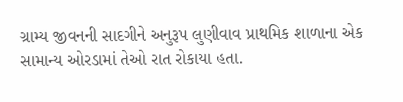ગ્રામ્ય જીવનની સાદગીને અનુરૂપ લુણીવાવ પ્રાથમિક શાળાના એક સામાન્ય ઓરડામાં તેઓ રાત રોકાયા હતા.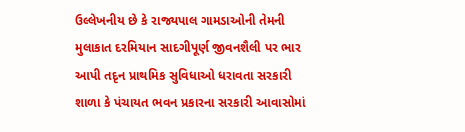ઉલ્લેખનીય છે કે રાજ્યપાલ ગામડાઓની તેમની મુલાકાત દરમિયાન સાદગીપૂર્ણ જીવનશૈલી પર ભાર આપી તદૃન પ્રાથમિક સુવિધાઓ ધરાવતા સરકારી શાળા કે પંચાયત ભવન પ્રકારના સરકારી આવાસોમાં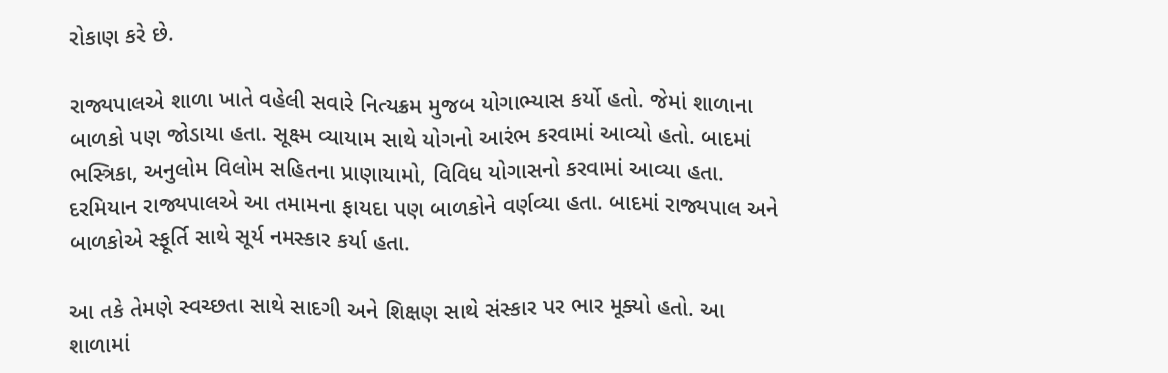રોકાણ કરે છે.

રાજ્યપાલએ શાળા ખાતે વહેલી સવારે નિત્યક્રમ મુજબ યોગાભ્યાસ કર્યો હતો. જેમાં શાળાના બાળકો પણ જોડાયા હતા. સૂક્ષ્મ વ્યાયામ સાથે યોગનો આરંભ કરવામાં આવ્યો હતો. બાદમાં ભસ્ત્રિકા, અનુલોમ વિલોમ સહિતના પ્રાણાયામો, વિવિધ યોગાસનો કરવામાં આવ્યા હતા. દરમિયાન રાજ્યપાલએ આ તમામના ફાયદા પણ બાળકોને વર્ણવ્યા હતા. બાદમાં રાજ્યપાલ અને બાળકોએ સ્ફૂર્તિ સાથે સૂર્ય નમસ્કાર કર્યા હતા.

આ તકે તેમણે સ્વચ્છતા સાથે સાદગી અને શિક્ષણ સાથે સંસ્કાર પર ભાર મૂક્યો હતો. આ શાળામાં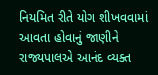નિયમિત રીતે યોગ શીખવવામાં આવતા હોવાનું જાણીને રાજ્યપાલએ આનંદ વ્યક્ત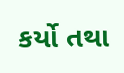કર્યો તથા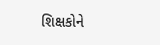શિક્ષકોને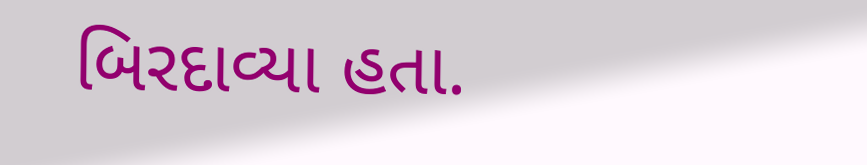બિરદાવ્યા હતા.